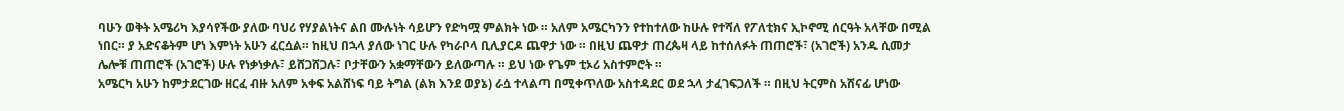ባሁን ወቅት አሜሪካ እያሳየችው ያለው ባህሪ የሃያልነትና ልበ ሙሉነት ሳይሆን የድካሟ ምልክት ነው ። አለም አሜርካንን የተከተለው ከሁሉ የተሻለ የፖለቲክና ኢኮኖሚ ሰርዓት አላቸው በሚል ነበር። ያ አድናቆትም ሆነ እምነት አሁን ፈርሷል። ከዚህ በኋላ ያለው ነገር ሁሉ የካራቦላ ቢሊያርዶ ጨዋታ ነው ። በዚህ ጨዋታ ጠረጴዛ ላይ ከተሰለፉት ጠጠሮች፣ (አገሮች) አንዱ ሲመታ ሌሎቹ ጠጠሮች (አገሮች) ሁሉ የነቃነቃሉ፣ ይሸጋሸጋሉ፣ ቦታቸውን አቋማቸውን ይለውጣሉ ። ይህ ነው የጌም ቲኦሪ አስተምሮት ።
አሜርካ አሁን ከምታደርገው ዘርፈ ብዙ አለም አቀፍ አልሸነፍ ባይ ትግል (ልክ እንደ ወያኔ) ራሷ ተላልጣ በሚቀጥለው አስተዳደር ወደ ኋላ ታፈገፍጋለች ። በዚህ ትርምስ አሸናፊ ሆነው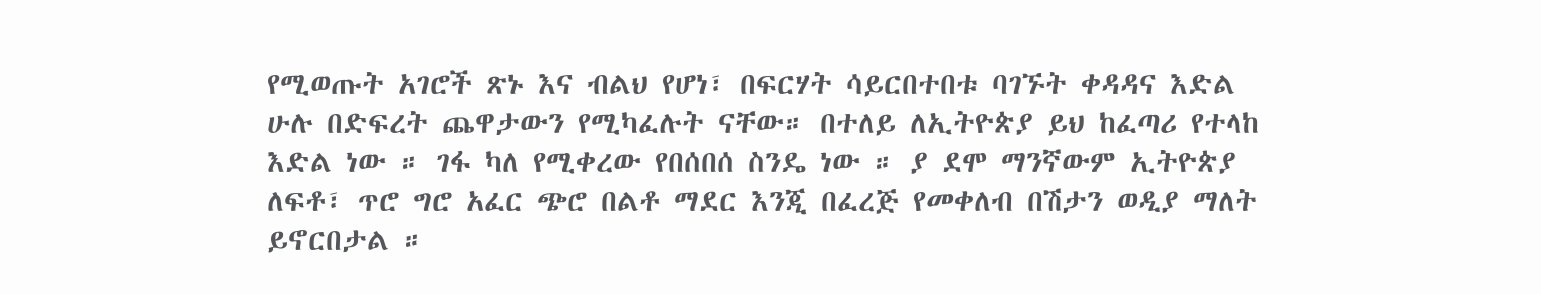የሚወጡት አገሮች ጽኑ እና ብልህ የሆነ፣ በፍርሃት ሳይርበተበቱ ባገኙት ቀዳዳና እድል ሁሉ በድፍረት ጨዋታውን የሚካፈሉት ናቸው። በተለይ ለኢትዮጵያ ይህ ከፈጣሪ የተላከ እድል ነው ። ገፋ ካለ የሚቀረው የበሰበሰ ስንዴ ነው ። ያ ደሞ ማንኛውም ኢትዮጵያ ለፍቶ፣ ጥሮ ግሮ አፈር ጭሮ በልቶ ማደር እንጂ በፈረጅ የመቀለብ በሽታን ወዲያ ማለት ይኖርበታል ።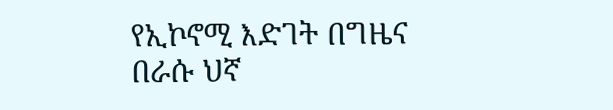የኢኮኖሚ እድገት በግዜና በራሱ ህኛ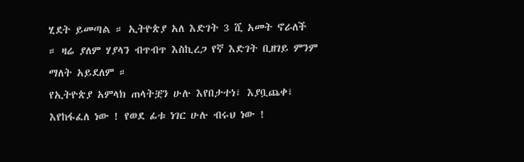ሂደት ይመጣል ። ኢትዮጵያ አለ እድገት 3 ሺ አመት ኖራለች ። ዛሬ ያለም ሃያላን ብጥብጥ እስኪረጋ የኛ እድገት ቢዘገይ ምንም ማለት አይደለም ።
የኢትዮጵያ አምላክ ጠላትቿን ሁሉ እየበታተነ፣ እያቧጨቀ፣ እየከፋፈለ ነው ! የወደ ፊቱ ነገር ሁሉ ብሩህ ነው !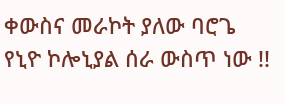ቀውስና መራኮት ያለው ባሮጌ የኒዮ ኮሎኒያል ሰራ ውስጥ ነው !!